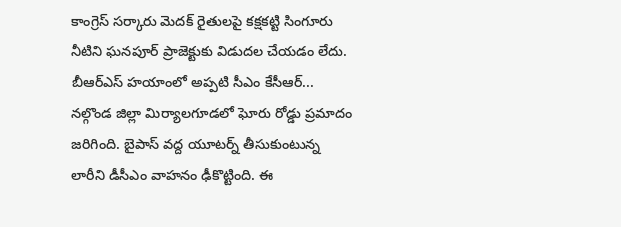కాంగ్రెస్ సర్కారు మెదక్ రైతులపై కక్షకట్టి సింగూరు నీటిని ఘనపూర్ ప్రాజెక్టుకు విడుదల చేయడం లేదు. బీఆర్ఎస్ హయాంలో అప్పటి సీఎం కేసీఆర్...
నల్గొండ జిల్లా మిర్యాలగూడలో ఘోరు రోడ్డు ప్రమాదం జరిగింది. బైపాస్ వద్ద యూటర్న్ తీసుకుంటున్న లారీని డీసీఎం వాహనం ఢీకొట్టింది. ఈ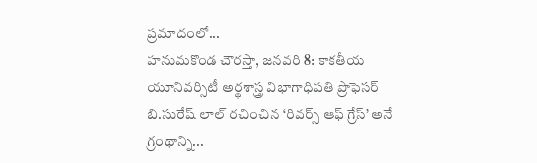ప్రమాదంలో...
హనుమకొండ చౌరస్తా, జనవరి 8: కాకతీయ యూనివర్సిటీ అర్థశాస్త్ర విభాగాధిపతి ప్రొఫెసర్ బి.సురేష్ లాల్ రచించిన ‘రివర్స్ ఆఫ్ గ్రేస్’ అనే గ్రంథాన్ని...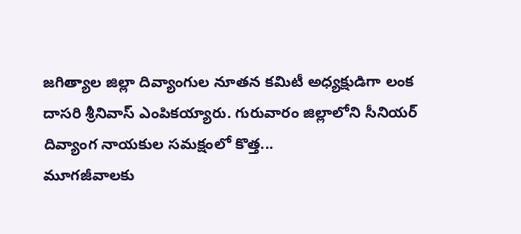జగిత్యాల జిల్లా దివ్యాంగుల నూతన కమిటీ అధ్యక్షుడిగా లంక దాసరి శ్రీనివాస్ ఎంపికయ్యారు. గురువారం జిల్లాలోని సీనియర్ దివ్యాంగ నాయకుల సమక్షంలో కొత్త...
మూగజీవాలకు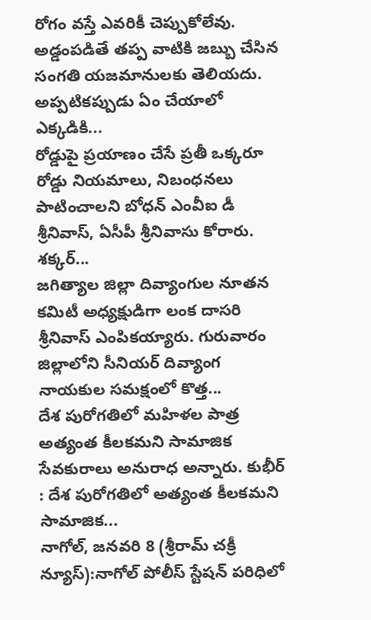రోగం వస్తే ఎవరికీ చెప్పుకోలేవు. అడ్డంపడితే తప్ప వాటికి జబ్బు చేసిన సంగతి యజమానులకు తెలియదు. అప్పటికప్పుడు ఏం చేయాలో ఎక్కడికి...
రోడ్డుపై ప్రయాణం చేసే ప్రతీ ఒక్కరూ రోడ్డు నియమాలు, నిబంధనలు పాటించాలని బోధన్ ఎంవీఐ డీ శ్రీనివాస్, ఏసీపీ శ్రీనివాసు కోరారు. శక్కర్...
జగిత్యాల జిల్లా దివ్యాంగుల నూతన కమిటీ అధ్యక్షుడిగా లంక దాసరి శ్రీనివాస్ ఎంపికయ్యారు. గురువారం జిల్లాలోని సీనియర్ దివ్యాంగ నాయకుల సమక్షంలో కొత్త...
దేశ పురోగతిలో మహిళల పాత్ర అత్యంత కీలకమని సామాజిక సేవకురాలు అనురాధ అన్నారు. కుభీర్ : దేశ పురోగతిలో అత్యంత కీలకమని సామాజిక...
నాగోల్, జనవరి 8 (శ్రీరామ్ చక్రీ న్యూస్):నాగోల్ పోలీస్ స్టేషన్ పరిధిలో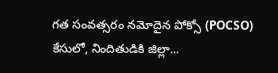గత సంవత్సరం నమోదైన పోక్సో (POCSO) కేసులో, నిందితుడికి జిల్లా...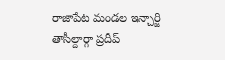రాజాపేట మండల ఇన్చార్జి తాసీల్దార్గా ప్రదీప్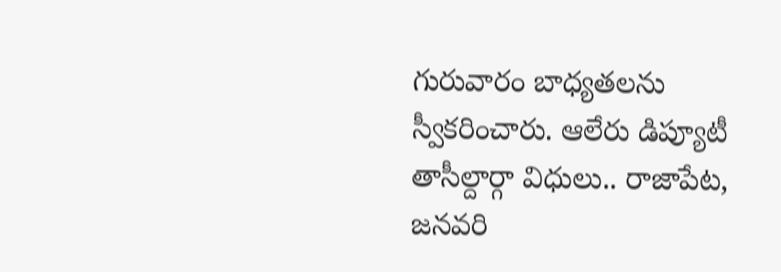గురువారం బాధ్యతలను స్వీకరించారు. ఆలేరు డిప్యూటీ తాసీల్దార్గా విధులు.. రాజాపేట, జనవరి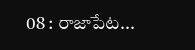08 : రాజాపేట...